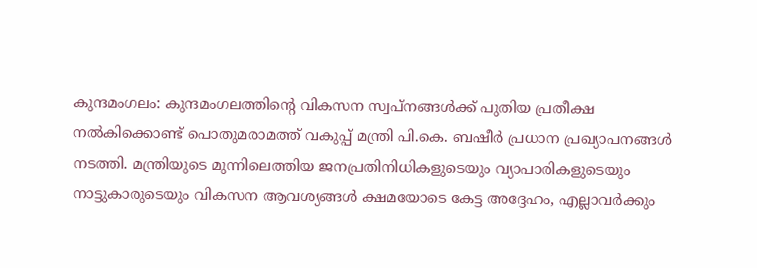കുന്ദമംഗലം: കുന്ദമംഗലത്തിന്റെ വികസന സ്വപ്നങ്ങൾക്ക് പുതിയ പ്രതീക്ഷ നൽകിക്കൊണ്ട് പൊതുമരാമത്ത് വകുപ്പ് മന്ത്രി പി.കെ. ബഷീർ പ്രധാന പ്രഖ്യാപനങ്ങൾ നടത്തി. മന്ത്രിയുടെ മുന്നിലെത്തിയ ജനപ്രതിനിധികളുടെയും വ്യാപാരികളുടെയും നാട്ടുകാരുടെയും വികസന ആവശ്യങ്ങൾ ക്ഷമയോടെ കേട്ട അദ്ദേഹം, എല്ലാവർക്കും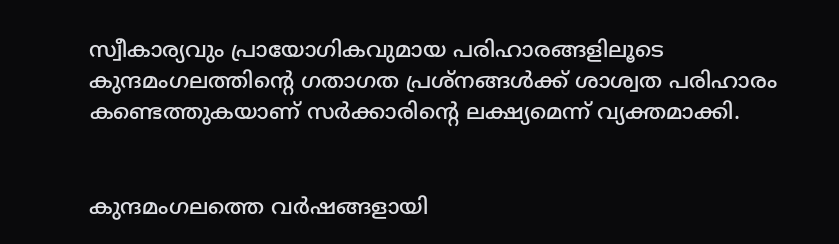സ്വീകാര്യവും പ്രായോഗികവുമായ പരിഹാരങ്ങളിലൂടെ കുന്ദമംഗലത്തിന്റെ ഗതാഗത പ്രശ്നങ്ങൾക്ക് ശാശ്വത പരിഹാരം കണ്ടെത്തുകയാണ് സർക്കാരിന്റെ ലക്ഷ്യമെന്ന് വ്യക്തമാക്കി.


കുന്ദമംഗലത്തെ വർഷങ്ങളായി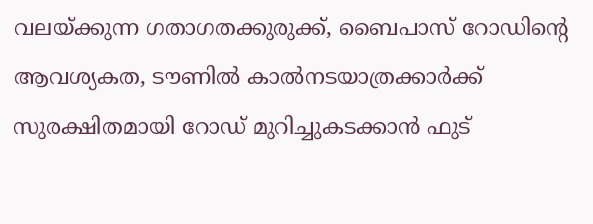വലയ്ക്കുന്ന ഗതാഗതക്കുരുക്ക്, ബൈപാസ് റോഡിന്റെ ആവശ്യകത, ടൗണിൽ കാൽനടയാത്രക്കാർക്ക് സുരക്ഷിതമായി റോഡ് മുറിച്ചുകടക്കാൻ ഫുട്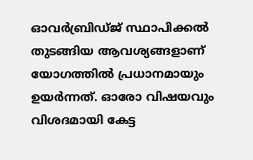ഓവർബ്രിഡ്ജ് സ്ഥാപിക്കൽ തുടങ്ങിയ ആവശ്യങ്ങളാണ് യോഗത്തിൽ പ്രധാനമായും ഉയർന്നത്. ഓരോ വിഷയവും വിശദമായി കേട്ട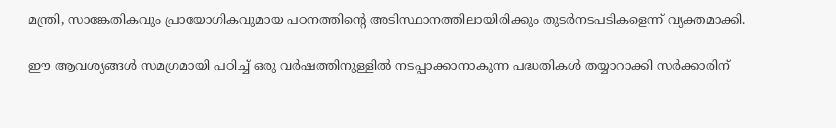മന്ത്രി, സാങ്കേതികവും പ്രായോഗികവുമായ പഠനത്തിന്റെ അടിസ്ഥാനത്തിലായിരിക്കും തുടർനടപടികളെന്ന് വ്യക്തമാക്കി.

ഈ ആവശ്യങ്ങൾ സമഗ്രമായി പഠിച്ച് ഒരു വർഷത്തിനുള്ളിൽ നടപ്പാക്കാനാകുന്ന പദ്ധതികൾ തയ്യാറാക്കി സർക്കാരിന്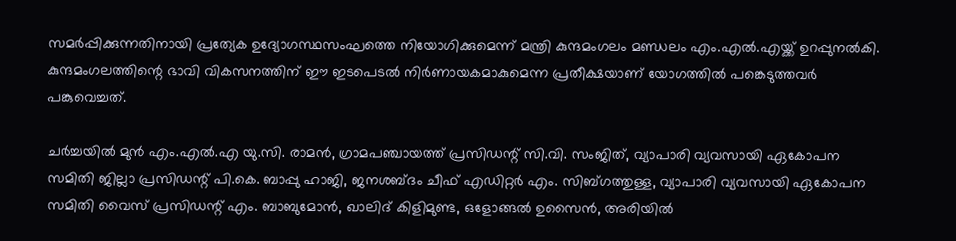സമർപ്പിക്കുന്നതിനായി പ്രത്യേക ഉദ്യോഗസ്ഥസംഘത്തെ നിയോഗിക്കുമെന്ന് മന്ത്രി കുന്ദമംഗലം മണ്ഡലം എം.എൽ.എയ്ക്ക് ഉറപ്പുനൽകി. കുന്ദമംഗലത്തിന്റെ ഭാവി വികസനത്തിന് ഈ ഇടപെടൽ നിർണായകമാകുമെന്ന പ്രതീക്ഷയാണ് യോഗത്തിൽ പങ്കെടുത്തവർ പങ്കുവെച്ചത്.

ചർച്ചയിൽ മുൻ എം.എൽ.എ യു.സി. രാമൻ, ഗ്രാമപഞ്ചായത്ത് പ്രസിഡന്റ് സി.വി. സംജിത്, വ്യാപാരി വ്യവസായി ഏകോപന സമിതി ജില്ലാ പ്രസിഡന്റ് പി.കെ. ബാപ്പു ഹാജി, ജനശബ്ദം ചീഫ് എഡിറ്റർ എം. സിബ്ഗത്തുള്ള, വ്യാപാരി വ്യവസായി ഏകോപന സമിതി വൈസ് പ്രസിഡന്റ് എം. ബാബുമോൻ, ഖാലിദ് കിളിമുണ്ട, ഒളോങ്ങൽ ഉസൈൻ, അരിയിൽ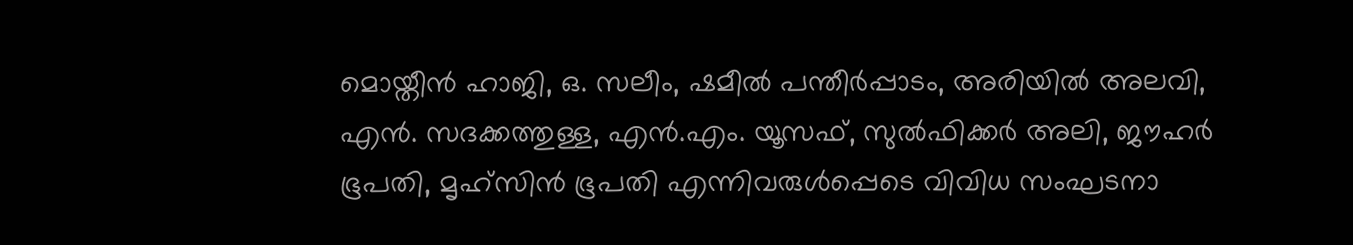മൊയ്തീൻ ഹാജി, ഒ. സലീം, ഷമീൽ പന്തീർപ്പാടം, അരിയിൽ അലവി, എൻ. സദക്കത്തുള്ള, എൻ.എം. യൂസഫ്, സുൽഫിക്കർ അലി, ജൗഹർ ഭൂപതി, മൃഹ്സിൻ ഭൂപതി എന്നിവരുൾപ്പെടെ വിവിധ സംഘടനാ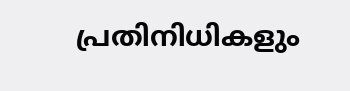പ്രതിനിധികളും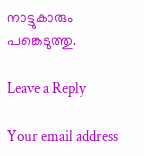നാട്ടുകാരും പങ്കെടുത്തു.

Leave a Reply

Your email address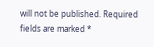will not be published. Required fields are marked *